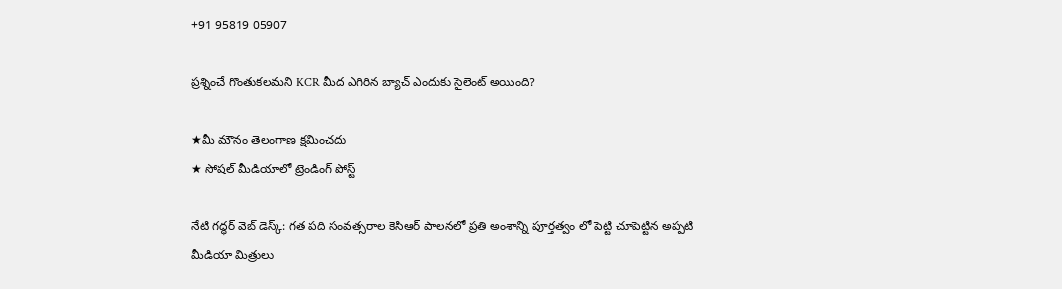+91 95819 05907

ప్రశ్నించే గొంతుకలమని KCR మీద ఎగిరిన బ్యాచ్ ఎందుకు సైలెంట్ అయింది?

★మీ మౌనం తెలంగాణ క్షమించదు
★ సోషల్ మీడియాలో ట్రెండింగ్ పోస్ట్

నేటి గద్ధర్ వెబ్ డెస్క్: గత పది సంవత్సరాల కెసిఆర్ పాలనలో ప్రతి అంశాన్ని పూర్తత్వం లో పెట్టి చూపెట్టిన అప్పటి మీడియా మిత్రులు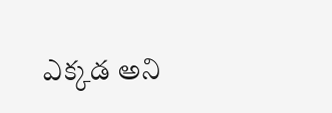ఎక్కడ అని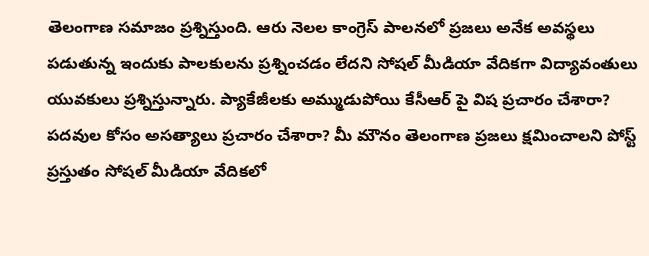తెలంగాణ సమాజం ప్రశ్నిస్తుంది. ఆరు నెలల కాంగ్రెస్ పాలనలో ప్రజలు అనేక అవస్థలు పడుతున్న ఇందుకు పాలకులను ప్రశ్నించడం లేదని సోషల్ మీడియా వేదికగా విద్యావంతులు యువకులు ప్రశ్నిస్తున్నారు. ప్యాకేజీలకు అమ్ముడుపోయి కేసీఆర్ పై విష ప్రచారం చేశారా? పదవుల కోసం అసత్యాలు ప్రచారం చేశారా? మీ మౌనం తెలంగాణ ప్రజలు క్షమించాలని పోస్ట్ ప్రస్తుతం సోషల్ మీడియా వేదికలో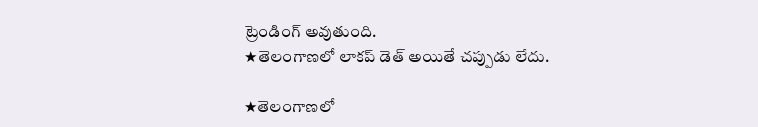ట్రెండింగ్ అవుతుంది.
★తెలంగాణలో లాకప్ డెత్ అయితే చప్పుడు లేదు.

★తెలంగాణలో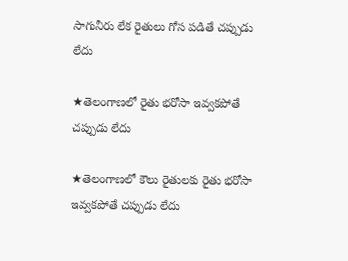సాగునీరు లేక రైతులు గోస పడితే చప్పుడు లేదు

★తెలంగాణలో రైతు భరోసా ఇవ్వకపోతే చప్పుడు లేదు

★తెలంగాణలో కౌలు రైతులకు రైతు భరోసా ఇవ్వకపోతే చప్పుడు లేదు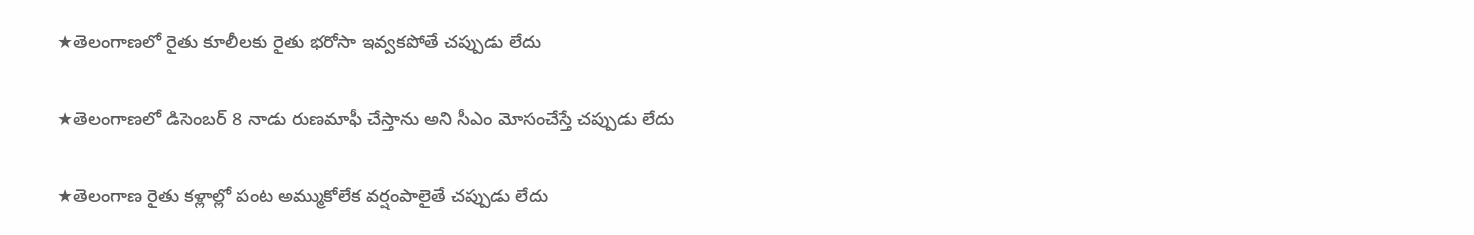★తెలంగాణలో రైతు కూలీలకు రైతు భరోసా ఇవ్వకపోతే చప్పుడు లేదు

★తెలంగాణలో డిసెంబర్ 8 నాడు రుణమాఫీ చేస్తాను అని సీఎం మోసంచేస్తే చప్పుడు లేదు

★తెలంగాణ రైతు కళ్లాల్లో పంట అమ్ముకోలేక వర్షంపాలైతే చప్పుడు లేదు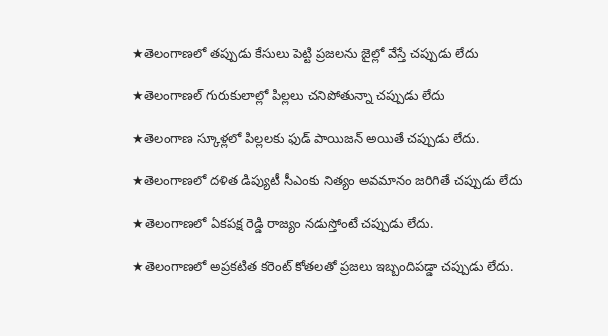★తెలంగాణలో తప్పుడు కేసులు పెట్టి ప్రజలను జైల్లో వేస్తే చప్పుడు లేదు

★తెలంగాణల్ గురుకులాల్లో పిల్లలు చనిపోతున్నా చప్పుడు లేదు

★తెలంగాణ స్కూళ్లలో పిల్లలకు ఫుడ్ పాయిజన్ అయితే చప్పుడు లేదు.

★తెలంగాణలో దళిత డిప్యుటీ సీఎంకు నిత్యం అవమానం జరిగితే చప్పుడు లేదు

★తెలంగాణలో ఏకపక్ష రెడ్డి రాజ్యం నడుస్తోంటే చప్పుడు లేదు.

★తెలంగాణలో అప్రకటిత కరెంట్ కోతలతో ప్రజలు ఇబ్బందిపడ్డా చప్పుడు లేదు.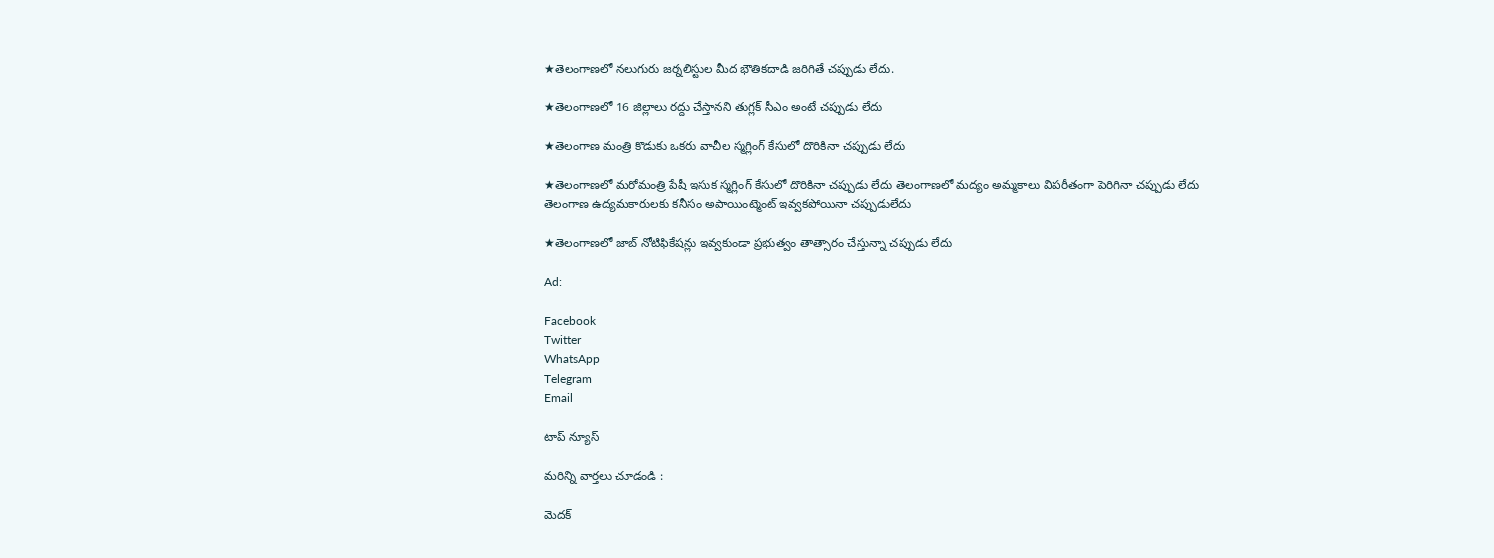★తెలంగాణలో నలుగురు జర్నలిస్టుల మీద భౌతికదాడి జరిగితే చప్పుడు లేదు.

★తెలంగాణలో 16 జిల్లాలు రద్దు చేస్తానని తుగ్లక్ సీఎం అంటే చప్పుడు లేదు

★తెలంగాణ మంత్రి కొడుకు ఒకరు వాచీల స్మగ్లింగ్ కేసులో దొరికినా చప్పుడు లేదు

★తెలంగాణలో మరోమంత్రి పేషీ ఇసుక స్మగ్లింగ్ కేసులో దొరికినా చప్పుడు లేదు తెలంగాణలో మద్యం అమ్మకాలు విపరీతంగా పెరిగినా చప్పుడు లేదు తెలంగాణ ఉద్యమకారులకు కనీసం అపాయింట్మెంట్ ఇవ్వకపోయినా చప్పుడులేదు

★తెలంగాణలో జాబ్ నోటిఫికేషన్లు ఇవ్వకుండా ప్రభుత్వం తాత్సారం చేస్తున్నా చప్పుడు లేదు

Ad:

Facebook
Twitter
WhatsApp
Telegram
Email

టాప్ న్యూస్

మరిన్ని వార్తలు చూడండి :

మెదక్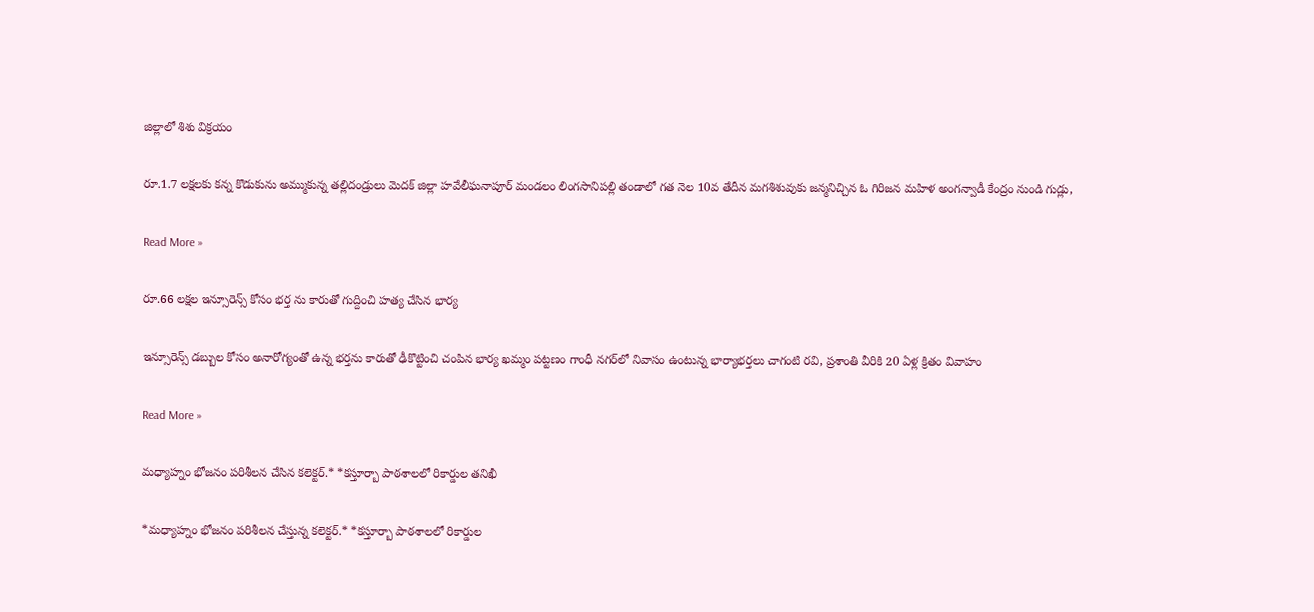జిల్లాలో శిశు విక్రయం

రూ.1.7 లక్షలకు కన్న కొడుకును అమ్ముకున్న తల్లిదండ్రులు మెదక్ జిల్లా హవేలీఘనాపూర్ మండలం లింగసానిపల్లి తండాలో గత నెల 10వ తేదీన మగశిశువుకు జన్మనిచ్చిన ఓ గిరిజన మహిళ అంగన్వాడీ కేంద్రం నుండి గుడ్లు,

Read More »

రూ.66 లక్షల ఇన్సూరెన్స్ కోసం భర్త ను కారుతో గుద్దించి హత్య చేసిన భార్య

ఇన్సూరెన్స్ డబ్బుల కోసం అనారోగ్యంతో ఉన్న భర్తను కారుతో ఢీకొట్టించి చంపిన భార్య ఖమ్మం పట్టణం గాంధీ నగర్‌లో నివాసం ఉంటున్న భార్యాభర్తలు చాగంటి రవి, ప్రశాంతి వీరికి 20 ఏళ్ల క్రితం వివాహం

Read More »

మధ్యాహ్నం భోజనం పరిశీలన చేసిన కలెక్టర్.* *కస్తూర్బా పాఠశాలలో రికార్డుల తనిఖీ

*మధ్యాహ్నం భోజనం పరిశీలన చేస్తున్న కలెక్టర్.* *కస్తూర్బా పాఠశాలలో రికార్డుల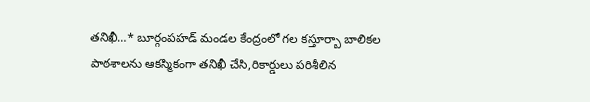తనిఖీ…* బూర్గంపహడ్ మండల కేంద్రంలో గల కస్తూర్బా బాలికల పాఠశాలను ఆకస్మికంగా తనిఖీ చేసి,రికార్డులు పరిశీలిన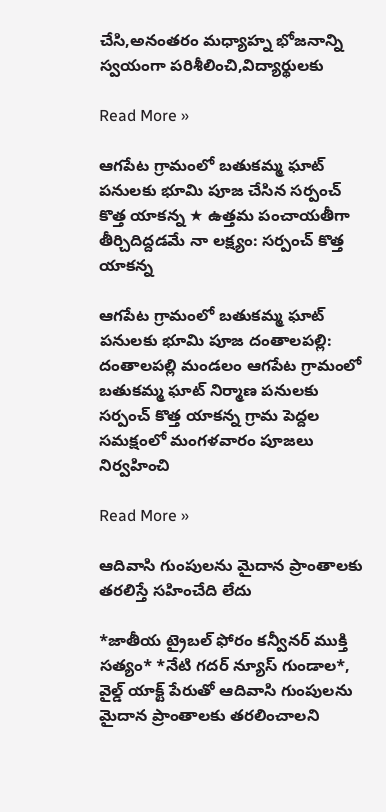చేసి,అనంతరం మధ్యాహ్న భోజనాన్ని స్వయంగా పరిశీలించి,విద్యార్థులకు

Read More »

ఆగపేట గ్రామంలో బతుకమ్మ ఘాట్ పనులకు భూమి పూజ చేసిన సర్పంచ్ కొత్త యాకన్న ★ ఉత్తమ పంచాయతీగా తీర్చిదిద్దడమే నా లక్ష్యం: సర్పంచ్ కొత్త యాకన్న

ఆగపేట గ్రామంలో బతుకమ్మ ఘాట్ పనులకు భూమి పూజ దంతాలపల్లి: దంతాలపల్లి మండలం ఆగపేట గ్రామంలో బతుకమ్మ ఘాట్ నిర్మాణ పనులకు సర్పంచ్ కొత్త యాకన్న గ్రామ పెద్దల సమక్షంలో మంగళవారం పూజలు నిర్వహించి

Read More »

ఆదివాసి గుంపులను మైదాన ప్రాంతాలకు తరలిస్తే సహించేది లేదు

*జాతీయ ట్రైబల్ ఫోరం కన్వీనర్ ముక్తి సత్యం* *నేటి గదర్ న్యూస్ గుండాల*, వైల్డ్ యాక్ట్ పేరుతో ఆదివాసి గుంపులను మైదాన ప్రాంతాలకు తరలించాలని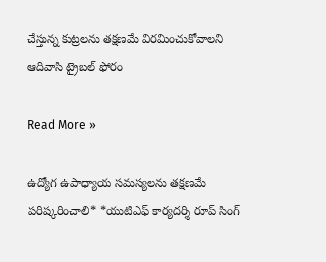చేస్తున్న కుట్రలను తక్షణమే విరమించుకోవాలని ఆదివాసి ట్రైబల్ ఫోరం

Read More »

ఉద్యోగ ఉపాధ్యాయ సమస్యలను తక్షణమే పరిష్కరించాలి* *యుటిఎఫ్ కార్యదర్శి రూప్ సింగ్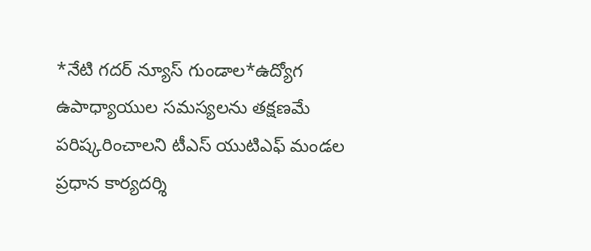*నేటి గదర్ న్యూస్ గుండాల*ఉద్యోగ ఉపాధ్యాయుల సమస్యలను తక్షణమే పరిష్కరించాలని టీఎస్ యుటిఎఫ్ మండల ప్రధాన కార్యదర్శి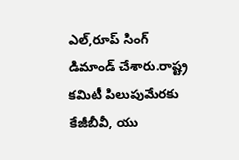ఎల్,రూప్ సింగ్ డిమాండ్ చేశారు.రాష్ట్ర కమిటీ పిలుపుమేరకు కేజీబీవీ, యు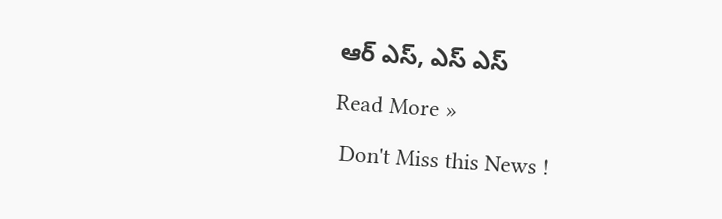ఆర్ ఎస్, ఎస్ ఎస్

Read More »

 Don't Miss this News !